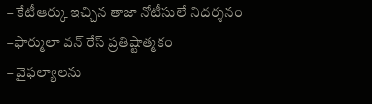– కేటీఆర్కు ఇచ్చిన తాజా నోటీసులే నిదర్శనం
–ఫార్ములా వన్ రేస్ ప్రతిష్టాత్మకం
– వైఫల్యాలను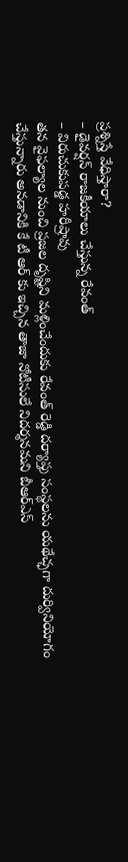ప్రశ్నిస్తే వేధిస్తారా?
– డైవర్షన్ రాజకీయాలు చేస్తున్న రేవంత్
– విరుచుకుపడ్డ హరీష్రావు
తన వైఫల్యాల నుంచి ప్రజల దృష్టిని మళ్లించేందుకు రేవంత్ రెడ్డి దర్యాప్తు సంస్థలను యథేచ్ఛగా దుర్వినియోగం చేస్తున్నారు అనడానికి కే టీ ఆర్ కు ఇచ్చిన తాజా నోటీసులే నిదర్శనమని బీఆర్ఎస్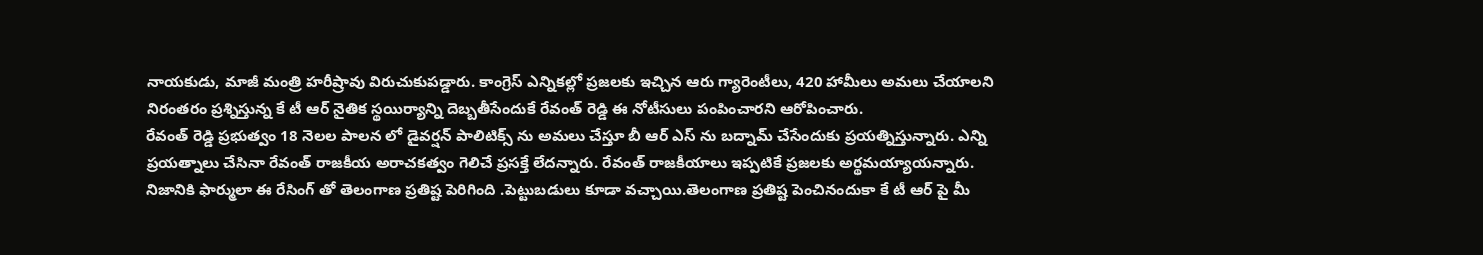నాయకుడు, మాజీ మంత్రి హరీష్రావు విరుచుకుపడ్డారు. కాంగ్రెస్ ఎన్నికల్లో ప్రజలకు ఇచ్చిన ఆరు గ్యారెంటీలు, 420 హామీలు అమలు చేయాలని నిరంతరం ప్రశ్నిస్తున్న కే టీ ఆర్ నైతిక స్థయిర్యాన్ని దెబ్బతీసేందుకే రేవంత్ రెడ్డి ఈ నోటీసులు పంపించారని ఆరోపించారు.
రేవంత్ రెడ్డి ప్రభుత్వం 18 నెలల పాలన లో డైవర్షన్ పాలిటిక్స్ ను అమలు చేస్తూ బీ ఆర్ ఎస్ ను బద్నామ్ చేసేందుకు ప్రయత్నిస్తున్నారు. ఎన్ని ప్రయత్నాలు చేసినా రేవంత్ రాజకీయ అరాచకత్వం గెలిచే ప్రసక్తే లేదన్నారు. రేవంత్ రాజకీయాలు ఇప్పటికే ప్రజలకు అర్థమయ్యాయన్నారు. నిజానికి ఫార్ములా ఈ రేసింగ్ తో తెలంగాణ ప్రతిష్ట పెరిగింది .పెట్టుబడులు కూడా వచ్చాయి.తెలంగాణ ప్రతిష్ట పెంచినందుకా కే టీ ఆర్ పై మీ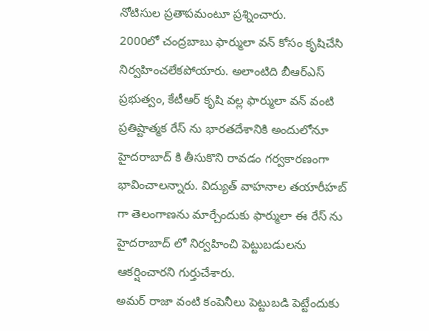నోటిసుల ప్రతాపమంటూ ప్రశ్నించారు.
2000లో చంద్రబాబు ఫార్ములా వన్ కోసం కృషిచేసి నిర్వహించలేకపోయారు. అలాంటిది బీఆర్ఎస్ ప్రభుత్వం, కేటీఆర్ కృషి వల్ల ఫార్ములా వన్ వంటి ప్రతిష్టాత్మక రేస్ ను భారతదేశానికి అందులోనూ హైదరాబాద్ కి తీసుకొని రావడం గర్వకారణంగా భావించాలన్నారు. విద్యుత్ వాహనాల తయారీహబ్ గా తెలంగాణను మార్చేందుకు ఫార్ములా ఈ రేస్ ను హైదరాబాద్ లో నిర్వహించి పెట్టుబడులను ఆకర్షించారని గుర్తుచేశారు.
అమర్ రాజా వంటి కంపెనీలు పెట్టుబడి పెట్టేందుకు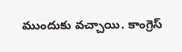ముందుకు వచ్చాయి. కాంగ్రెస్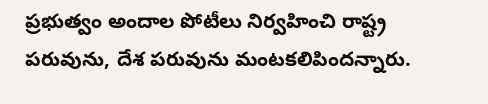ప్రభుత్వం అందాల పోటీలు నిర్వహించి రాష్ట్ర పరువును, దేశ పరువును మంటకలిపిందన్నారు.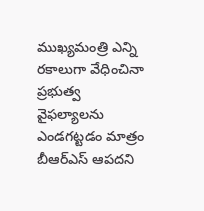ముఖ్యమంత్రి ఎన్ని రకాలుగా వేధించినా ప్రభుత్వ వైఫల్యాలను ఎండగట్టడం మాత్రం బీఆర్ఎస్ ఆపదని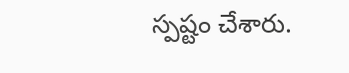స్పష్టం చేశారు.